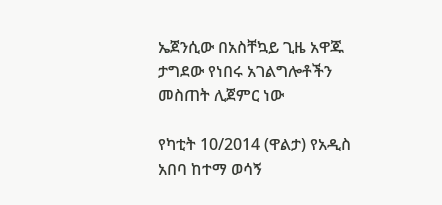ኤጀንሲው በአስቸኳይ ጊዜ አዋጁ ታግደው የነበሩ አገልግሎቶችን መስጠት ሊጀምር ነው

የካቲት 10/2014 (ዋልታ) የአዲስ አበባ ከተማ ወሳኝ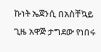ኩነት ኤጀንሲ በአስቸኳይ ጊዜ አዋጅ ታግደው የነበሩ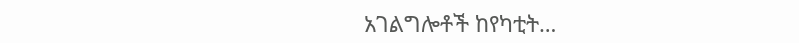አገልግሎቶች ከየካቲት…